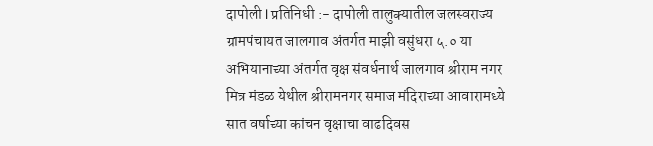दापोली l प्रतिनिधी :- दापोली तालुक्यातील जलस्वराज्य ग्रामपंचायत जालगाव अंतर्गत माझी वसुंधरा ५.० या अभियानाच्या अंतर्गत वृक्ष संवर्धनार्थ जालगाव श्रीराम नगर मित्र मंडळ येथील श्रीरामनगर समाज मंदिराच्या आवारामध्ये सात वर्षाच्या कांचन वृक्षाचा वाढदिवस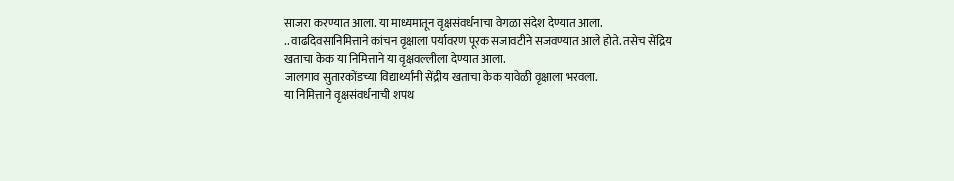साजरा करण्यात आला. या माध्यमातून वृक्षसंवर्धनाचा वेगळा संदेश देण्यात आला.
.. वाढदिवसानिमित्ताने कांचन वृक्षाला पर्यावरण पूरक सजावटीने सजवण्यात आले होते. तसेच सेंद्रिय खताचा केक या निमित्ताने या वृक्षवल्लीला देण्यात आला.
जालगाव सुतारकोंडच्या विद्यार्थ्यांनी सेंद्रीय खताचा केक यावेळी वृक्षाला भरवला.
या निमित्ताने वृक्षसंवर्धनाची शपथ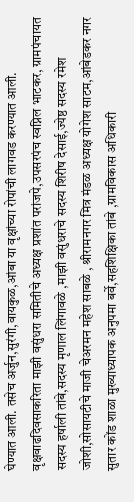घेण्यात आली. तसेच अर्जुन,सुरंगी,वायकुळ,आंबा या वृक्षांच्या रोपांची लागवड करण्यात आली.
वृक्षवाढदिवसाकरिता माझी वसुंधरा समितीचे अध्यक्ष प्रशांत परांजपे,उपसरपंच स्वप्निल भाटकर, ग्रामपंचायत सदस्य हर्षाली तांबे,सदस्य मृणाल लिंगावळे ,माझी वसुंधराचे सदस्य शिरीष देसाई,ज्येष्ठ सदस्य रमेश जोशी,सोसायटीचे माजी चेअरमन महेश साबळे , श्रीरामनगर मित्र मंडळ अध्यक्ष योगेश साटम,आंबेडकर नगर सुतार कोंड शाळा मुख्याध्यापक अनुपमा बर्वे,सहशिक्षिका तांबे ,ग्रामविकास अधिकारी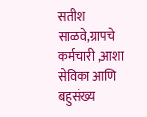सतीश साळवे,ग्रापचे कर्मचारी ,आशा सेविका आणि बहुसंख्य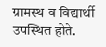ग्रामस्थ व विद्यार्थी उपस्थित होते.